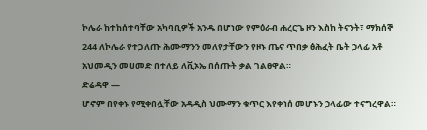ኮሌራ ከተከሰተባቸው አካባቢዎች አንዱ በሆነው የምዕራብ ሐረርጌ ዞን እስከ ትናንት፣ ማክሰኞ 244 ለኮሌራ የተጋለጡ ሕሙማንን መለየታቸውን የዞኑ ጤና ጥበቃ ፅሕፈት ቤት ኃላፊ አቶ አህመዲን መሀመድ በተለይ ለቪኦኤ በሰጡት ቃል ገልፀዋል።
ድሬዳዋ —
ሆኖም በየቀኑ የሚቀበሏቸው አዳዲስ ህሙማን ቁጥር እየቀነሰ መሆኑን ኃላፊው ተናግረዋል።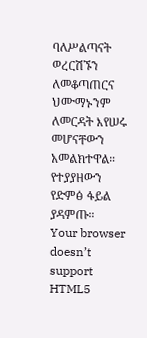ባለሥልጣናት ወረርሽኙን ለመቆጣጠርና ህሙማኑንም ለመርዳት እየሠሩ መሆናቸውን አመልክተዋል።
የተያያዘውን የድምፅ ፋይል ያዳምጡ።
Your browser doesn’t support HTML5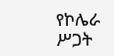የኮሌራ ሥጋት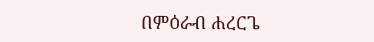በምዕራብ ሐረርጌ